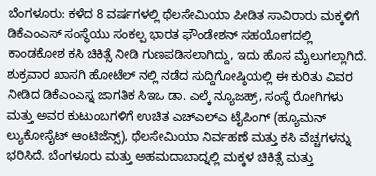ಬೆಂಗಳೂರು: ಕಳೆದ 8 ವರ್ಷಗಳಲ್ಲಿ ಥೆಲಸೇಮಿಯಾ ಪೀಡಿತ ಸಾವಿರಾರು ಮಕ್ಕಳಿಗೆ ಡಿಕೆಎಂಎಸ್ ಸಂಸ್ಥೆಯು ಸಂಕಲ್ಪ ಭಾರತ ಫೌಂಡೇಶನ್ ಸಹಯೋಗದಲ್ಲಿ ಕಾಂಡಕೋಶ ಕಸಿ ಚಿಕಿತ್ಸೆ ನೀಡಿ ಗುಣಪಡಿಸಲಾಗಿದ್ದು, ಇದು ಹೊಸ ಮೈಲುಗಲ್ಲಾಗಿದೆ.
ಶುಕ್ರವಾರ ಖಾಸಗಿ ಹೋಟೆಲ್ ನಲ್ಲಿ ನಡೆದ ಸುದ್ದಿಗೋಷ್ಠಿಯಲ್ಲಿ ಈ ಕುರಿತು ವಿವರ ನೀಡಿದ ಡಿಕೆಎಂಎಸ್ನ ಜಾಗತಿಕ ಸಿಇಒ ಡಾ. ಎಲ್ಕೆ ನ್ಯೂಜಹ್ರ್, ಸಂಸ್ಥೆ ರೋಗಿಗಳು ಮತ್ತು ಅವರ ಕುಟುಂಬಗಳಿಗೆ ಉಚಿತ ಎಚ್ಎಲ್ಎ ಟೈಪಿಂಗ್ (ಹ್ಯೂಮನ್ ಲ್ಯುಕೋಸೈಟ್ ಆಂಟಿಜೆನ್ಸ್), ಥೆಲಸೇಮಿಯಾ ನಿರ್ವಹಣೆ ಮತ್ತು ಕಸಿ ವೆಚ್ಚಗಳನ್ನು ಭರಿಸಿದೆ. ಬೆಂಗಳೂರು ಮತ್ತು ಅಹಮದಾಬಾದ್ನಲ್ಲಿ ಮಕ್ಕಳ ಚಿಕಿತ್ಸೆ ಮತ್ತು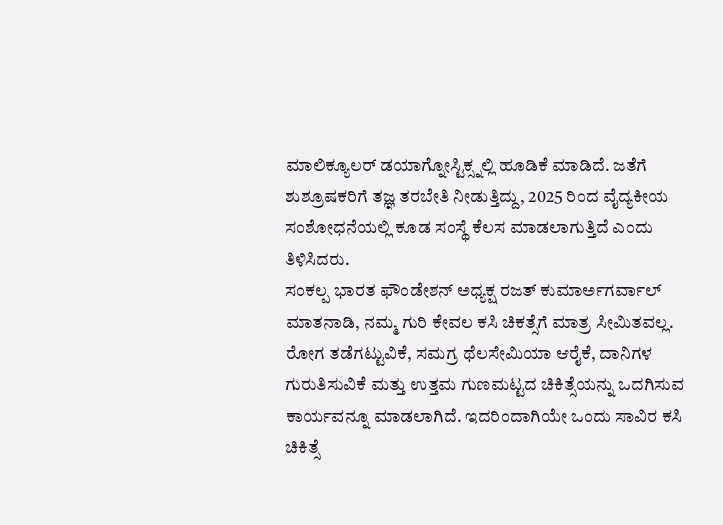ಮಾಲಿಕ್ಯೂಲರ್ ಡಯಾಗ್ನೋಸ್ಟಿಕ್ಸ್ನಲ್ಲಿ ಹೂಡಿಕೆ ಮಾಡಿದೆ. ಜತೆಗೆ ಶುಶ್ರೂಷಕರಿಗೆ ತಜ್ಞ ತರಬೇತಿ ನೀಡುತ್ತಿದ್ದು, 2025 ರಿಂದ ವೈದ್ಯಕೀಯ ಸಂಶೋಧನೆಯಲ್ಲಿ ಕೂಡ ಸಂಸ್ಥೆ ಕೆಲಸ ಮಾಡಲಾಗುತ್ತಿದೆ ಎಂದು ತಿಳಿಸಿದರು.
ಸಂಕಲ್ಪ ಭಾರತ ಫೌಂಡೇಶನ್ ಅಧ್ಯಕ್ಷ ರಜತ್ ಕುಮಾರ್ಅಗರ್ವಾಲ್ ಮಾತನಾಡಿ, ನಮ್ಮ ಗುರಿ ಕೇವಲ ಕಸಿ ಚಿಕತ್ಸೆಗೆ ಮಾತ್ರ ಸೀಮಿತವಲ್ಲ. ರೋಗ ತಡೆಗಟ್ಟುವಿಕೆ, ಸಮಗ್ರ ಥೆಲಸೇಮಿಯಾ ಆರೈಕೆ, ದಾನಿಗಳ ಗುರುತಿಸುವಿಕೆ ಮತ್ತು ಉತ್ತಮ ಗುಣಮಟ್ಟದ ಚಿಕಿತ್ಸೆಯನ್ನು ಒದಗಿಸುವ ಕಾರ್ಯವನ್ನೂ ಮಾಡಲಾಗಿದೆ. ಇದರಿಂದಾಗಿಯೇ ಒಂದು ಸಾವಿರ ಕಸಿ ಚಿಕಿತ್ಸೆ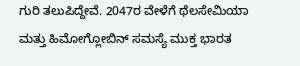ಗುರಿ ತಲುಪಿದ್ದೇವೆ. 2047ರ ವೇಳೆಗೆ ಥೆಲಸೇಮಿಯಾ ಮತ್ತು ಹಿಮೋಗ್ಲೋಬಿನ್ ಸಮಸ್ಯೆ ಮುಕ್ತ ಭಾರತ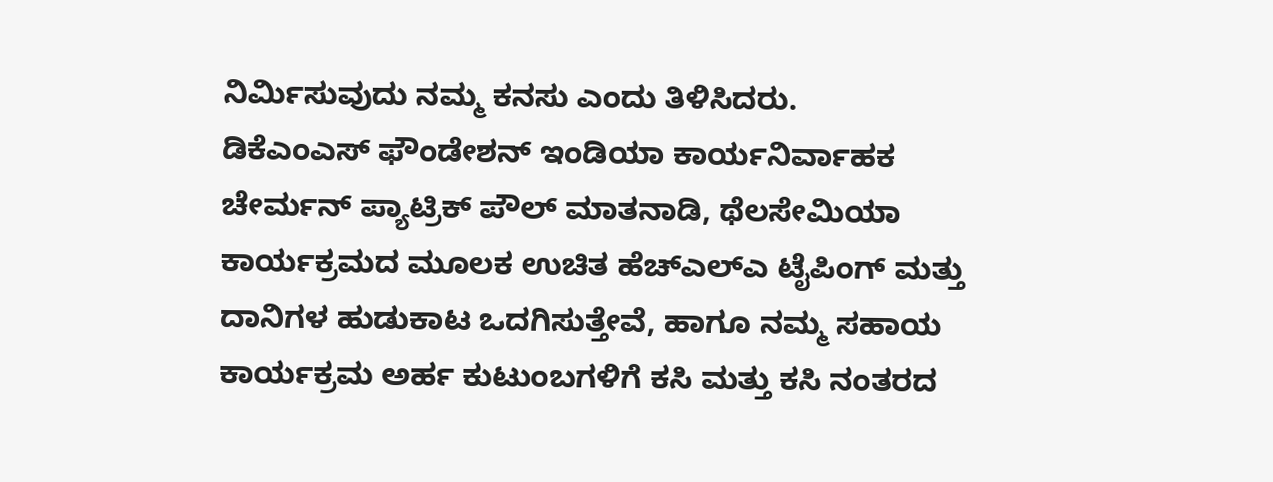ನಿರ್ಮಿಸುವುದು ನಮ್ಮ ಕನಸು ಎಂದು ತಿಳಿಸಿದರು.
ಡಿಕೆಎಂಎಸ್ ಫೌಂಡೇಶನ್ ಇಂಡಿಯಾ ಕಾರ್ಯನಿರ್ವಾಹಕ ಚೇರ್ಮನ್ ಪ್ಯಾಟ್ರಿಕ್ ಪೌಲ್ ಮಾತನಾಡಿ, ಥೆಲಸೇಮಿಯಾ ಕಾರ್ಯಕ್ರಮದ ಮೂಲಕ ಉಚಿತ ಹೆಚ್ಎಲ್ಎ ಟೈಪಿಂಗ್ ಮತ್ತು ದಾನಿಗಳ ಹುಡುಕಾಟ ಒದಗಿಸುತ್ತೇವೆ, ಹಾಗೂ ನಮ್ಮ ಸಹಾಯ ಕಾರ್ಯಕ್ರಮ ಅರ್ಹ ಕುಟುಂಬಗಳಿಗೆ ಕಸಿ ಮತ್ತು ಕಸಿ ನಂತರದ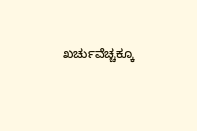ಖರ್ಚುವೆಚ್ಚಕ್ಕೂ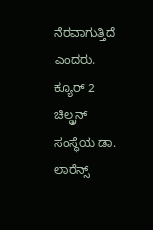ನೆರವಾಗುತ್ತಿದೆ ಎಂದರು.
ಕ್ಯೂರ್ 2 ಚಿಲ್ಡ್ರನ್ ಸಂಸ್ಥೆಯ ಡಾ. ಲಾರೆನ್ಸ್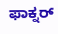ಫಾಕ್ನರ್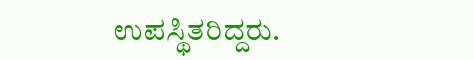ಉಪಸ್ಥಿತರಿದ್ದರು.